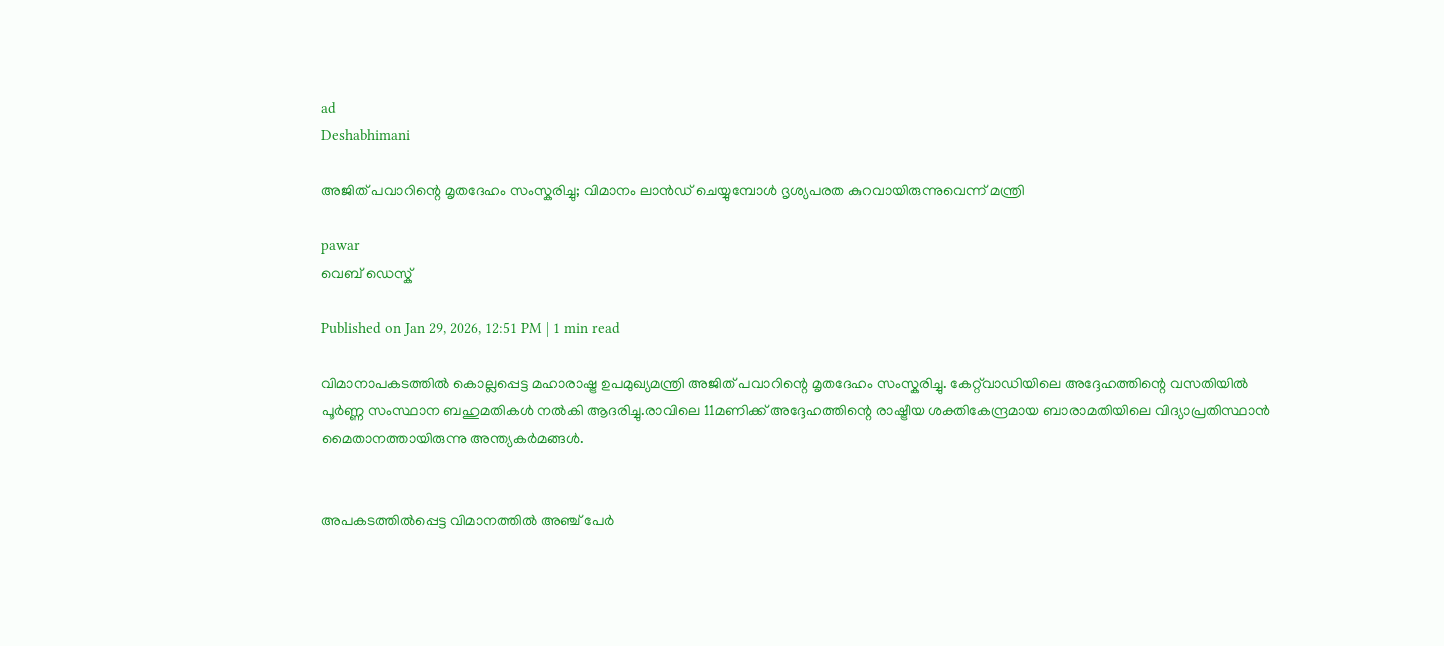ad
Deshabhimani

അജിത് പവാറിന്റെ മൃതദേഹം സംസ്കരിച്ചു; വിമാനം ലാൻഡ് ചെയ്യുമ്പോൾ ദൃശ്യപരത കുറവായിരുന്നുവെന്ന് മന്ത്രി

pawar
വെബ് ഡെസ്ക്

Published on Jan 29, 2026, 12:51 PM | 1 min read

വിമാനാപകടത്തിൽ കൊല്ലപ്പെട്ട മഹാരാഷ്ട്ര ഉപമുഖ്യമന്ത്രി അജിത് പവാറിന്റെ മൃതദേഹം സംസ്കരിച്ചു. കേറ്റ്‌വാഡിയിലെ അദ്ദേഹത്തിന്റെ വസതിയിൽ പൂർണ്ണ സംസ്ഥാന ബഹുമതികൾ നൽകി ആദരിച്ചു.രാവിലെ 11മണിക്ക് അദ്ദേഹത്തിന്റെ രാഷ്ട്രീയ ശക്തികേന്ദ്രമായ ബാരാമതിയിലെ വിദ്യാപ്രതിസ്ഥാൻ മൈതാനത്തായിരുന്നു അന്ത്യകർമങ്ങൾ.


അപകടത്തിൽപ്പെട്ട വിമാനത്തിൽ അഞ്ച് പേർ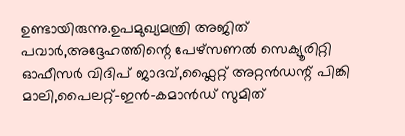ഉണ്ടായിരുന്നു.ഉപമുഖ്യമന്ത്രി അജിത് പവാർ,അദ്ദേഹത്തിന്റെ പേഴ്‌സണൽ സെക്യൂരിറ്റി ഓഫീസർ വിദിപ് ജാദവ്,ഫ്ലൈറ്റ് അറ്റൻഡന്റ് പിങ്കി മാലി,പൈലറ്റ്-ഇൻ-കമാൻഡ് സുമിത്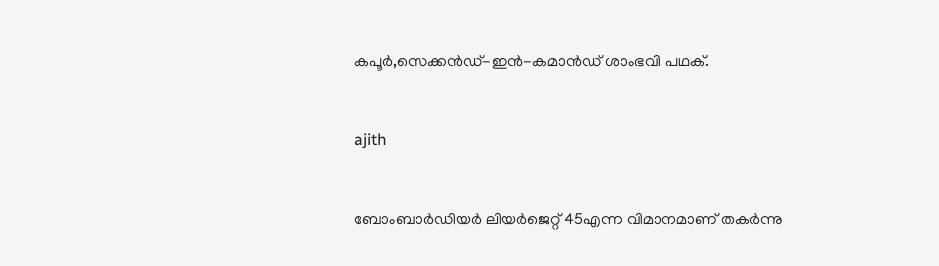കപൂർ,സെക്കൻഡ്-ഇൻ-കമാൻഡ് ശാംഭവി പഥക്.


ajith


ബോംബാർഡിയർ ലിയർജെറ്റ് 45എന്ന വിമാനമാണ് തകര്‍ന്നു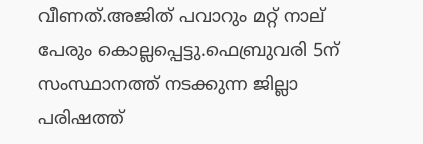വീണത്.അജിത് പവാറും മറ്റ് നാല് പേരും കൊല്ലപ്പെട്ടു.ഫെബ്രുവരി 5ന് സംസ്ഥാനത്ത് നടക്കുന്ന ജില്ലാ പരിഷത്ത്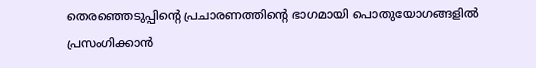തെരഞ്ഞെടുപ്പിന്റെ പ്രചാരണത്തിന്റെ ഭാഗമായി പൊതുയോഗങ്ങളിൽ പ്രസംഗിക്കാൻ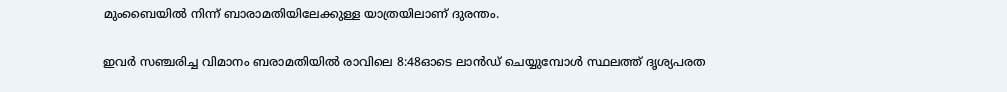മുംബൈയിൽ നിന്ന് ബാരാമതിയിലേക്കുള്ള യാത്രയിലാണ് ദുരന്തം.


ഇവര്‍ സഞ്ചരിച്ച വിമാനം ബരാമതിയിൽ രാവിലെ 8:48ഓടെ ലാൻഡ് ചെയ്യുമ്പോൾ സ്ഥലത്ത് ദൃശ്യപരത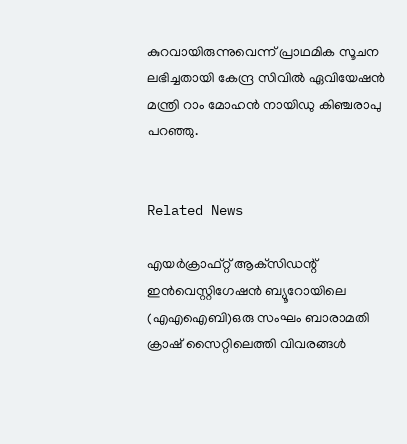കുറവായിരുന്നുവെന്ന് പ്രാഥമിക സൂചന ലഭിച്ചതായി കേന്ദ്ര സിവിൽ ഏവിയേഷൻ മന്ത്രി റാം മോഹൻ നായിഡു കിഞ്ചരാപു പറഞ്ഞു.


Related News

എയർക്രാഫ്റ്റ് ആക്‌സിഡന്റ് ഇൻവെസ്റ്റിഗേഷൻ ബ്യൂറോയിലെ (എഎഐബി)ഒരു സംഘം ബാരാമതി ക്രാഷ് സൈറ്റിലെത്തി വിവരങ്ങൾ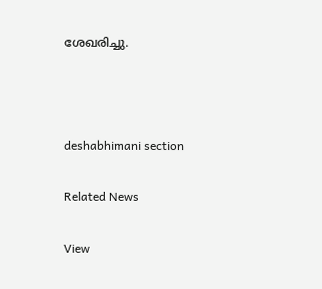ശേഖരിച്ചു.



deshabhimani section

Related News

View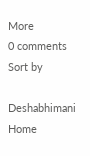More
0 comments
Sort by

Deshabhimani
Home